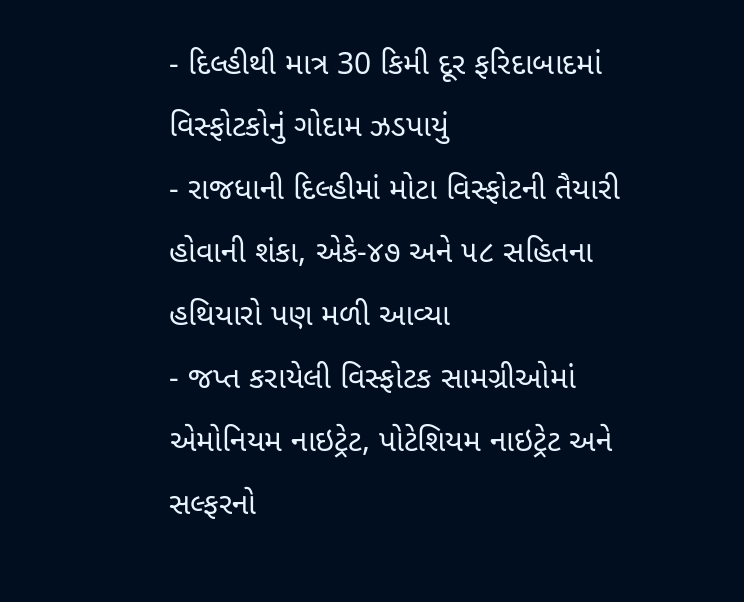- દિલ્હીથી માત્ર 30 કિમી દૂર ફરિદાબાદમાં વિસ્ફોટકોનું ગોદામ ઝડપાયું
- રાજધાની દિલ્હીમાં મોટા વિસ્ફોટની તૈયારી હોવાની શંકા, એકે-૪૭ અને ૫૮ સહિતના હથિયારો પણ મળી આવ્યા
- જપ્ત કરાયેલી વિસ્ફોટક સામગ્રીઓમાં એમોનિયમ નાઇટ્રેટ, પોટેશિયમ નાઇટ્રેટ અને સલ્ફરનો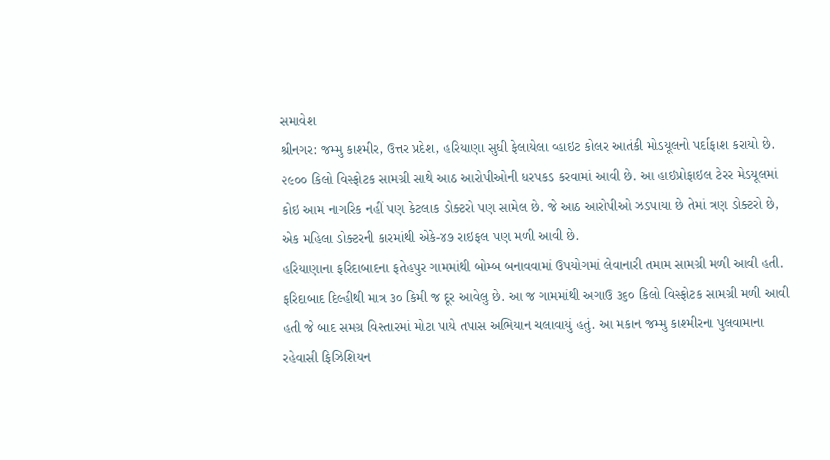સમાવેશ
શ્રીનગર: જમ્મુ કાશ્મીર, ઉત્તર પ્રદેશ, હરિયાણા સુધી ફેલાયેલા વ્હાઇટ કોલર આતંકી મોડયૂલનો પર્દાફાશ કરાયો છે. ૨૯૦૦ કિલો વિસ્ફોટક સામગ્રી સાથે આઠ આરોપીઓની ધરપકડ કરવામાં આવી છે. આ હાઇપ્રોફાઇલ ટેરર મેડયૂલમાં કોઇ આમ નાગરિક નહીં પણ કેટલાક ડોક્ટરો પણ સામેલ છે. જે આઠ આરોપીઓ ઝડપાયા છે તેમાં ત્રણ ડોક્ટરો છે, એક મહિલા ડોક્ટરની કારમાંથી એકે-૪૭ રાઇફલ પણ મળી આવી છે.
હરિયાણાના ફરિદાબાદના ફતેહપુર ગામમાંથી બોમ્બ બનાવવામાં ઉપયોગમાં લેવાનારી તમામ સામગ્રી મળી આવી હતી. ફરિદાબાદ દિલ્હીથી માત્ર ૩૦ કિમી જ દૂર આવેલુ છે. આ જ ગામમાંથી અગાઉ ૩૬૦ કિલો વિસ્ફોટક સામગ્રી મળી આવી હતી જે બાદ સમગ્ર વિસ્તારમાં મોટા પાયે તપાસ અભિયાન ચલાવાયું હતું. આ મકાન જમ્મુ કાશ્મીરના પુલવામાના રહેવાસી ફિઝિશિયન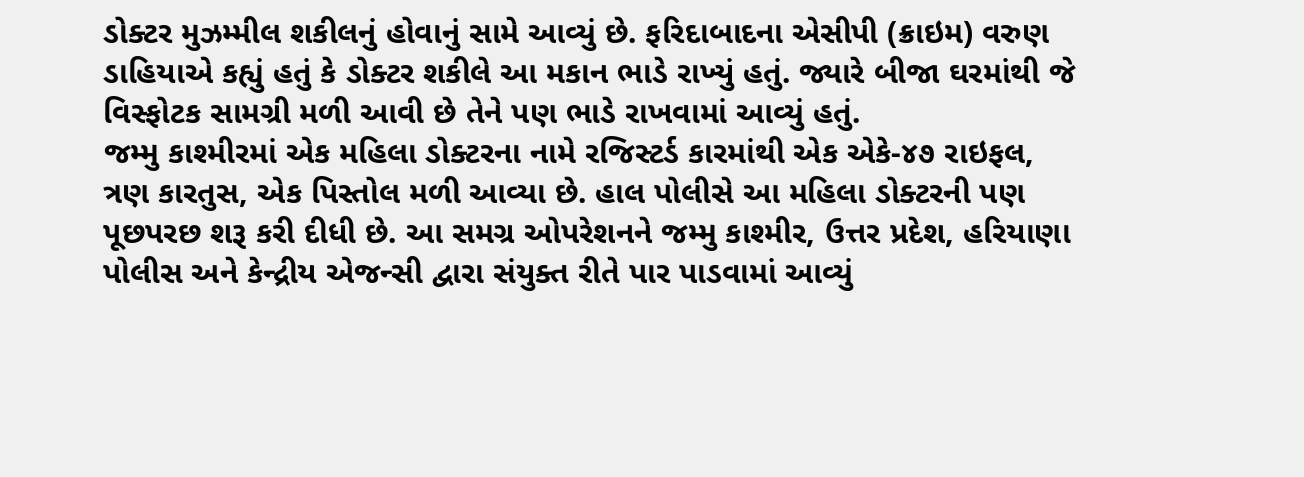ડોક્ટર મુઝમ્મીલ શકીલનું હોવાનું સામે આવ્યું છે. ફરિદાબાદના એસીપી (ક્રાઇમ) વરુણ ડાહિયાએ કહ્યું હતું કે ડોક્ટર શકીલે આ મકાન ભાડે રાખ્યું હતું. જ્યારે બીજા ઘરમાંથી જે વિસ્ફોટક સામગ્રી મળી આવી છે તેને પણ ભાડે રાખવામાં આવ્યું હતું.
જમ્મુ કાશ્મીરમાં એક મહિલા ડોક્ટરના નામે રજિસ્ટર્ડ કારમાંથી એક એકે-૪૭ રાઇફલ, ત્રણ કારતુસ, એક પિસ્તોલ મળી આવ્યા છે. હાલ પોલીસે આ મહિલા ડોક્ટરની પણ પૂછપરછ શરૂ કરી દીધી છે. આ સમગ્ર ઓપરેશનને જમ્મુ કાશ્મીર, ઉત્તર પ્રદેશ, હરિયાણા પોલીસ અને કેન્દ્રીય એજન્સી દ્વારા સંયુક્ત રીતે પાર પાડવામાં આવ્યું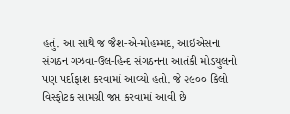હતું. આ સાથે જ જૈશ-એ-મોહમ્મદ, આઇએસના સંગઠન ગઝવા-ઉલ-હિન્દ સંગઠનના આતંકી મોડયુલનો પણ પર્દાફાશ કરવામાં આવ્યો હતો. જે ૨૯૦૦ કિલો વિસ્ફોટક સામગ્રી જપ્ત કરવામાં આવી છે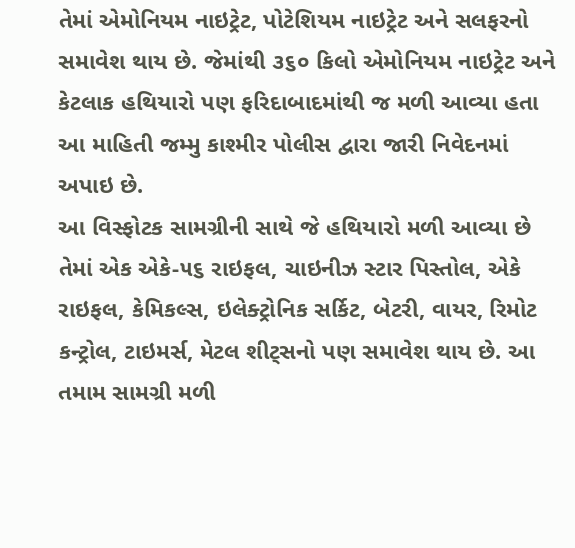તેમાં એમોનિયમ નાઇટ્રેટ, પોટેશિયમ નાઇટ્રેટ અને સલફરનો સમાવેશ થાય છે. જેમાંથી ૩૬૦ કિલો એમોનિયમ નાઇટ્રેટ અને કેટલાક હથિયારો પણ ફરિદાબાદમાંથી જ મળી આવ્યા હતા આ માહિતી જમ્મુ કાશ્મીર પોલીસ દ્વારા જારી નિવેદનમાં અપાઇ છે.
આ વિસ્ફોટક સામગ્રીની સાથે જે હથિયારો મળી આવ્યા છે તેમાં એક એકે-૫૬ રાઇફલ, ચાઇનીઝ સ્ટાર પિસ્તોલ, એકે રાઇફલ, કેમિકલ્સ, ઇલેક્ટ્રોનિક સર્કિટ, બેટરી, વાયર, રિમોટ કન્ટ્રોલ, ટાઇમર્સ, મેટલ શીટ્સનો પણ સમાવેશ થાય છે. આ તમામ સામગ્રી મળી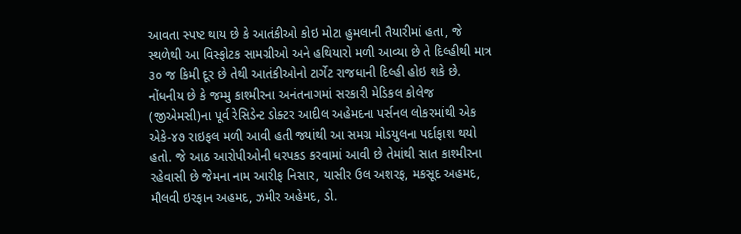આવતા સ્પષ્ટ થાય છે કે આતંકીઓ કોઇ મોટા હુમલાની તૈયારીમાં હતા, જે સ્થળેથી આ વિસ્ફોટક સામગ્રીઓ અને હથિયારો મળી આવ્યા છે તે દિલ્હીથી માત્ર ૩૦ જ કિમી દૂર છે તેથી આતંકીઓનો ટાર્ગેટ રાજધાની દિલ્હી હોઇ શકે છે. નોંધનીય છે કે જમ્મુ કાશ્મીરના અનંતનાગમાં સરકારી મેડિકલ કોલેજ (જીએમસી)ના પૂર્વ રેસિડેન્ટ ડોક્ટર આદીલ અહેમદના પર્સનલ લોકરમાંથી એક એકે-૪૭ રાઇફલ મળી આવી હતી જ્યાંથી આ સમગ્ર મોડયુલના પર્દાફાશ થયો હતો. જે આઠ આરોપીઓની ધરપકડ કરવામાં આવી છે તેમાંથી સાત કાશ્મીરના રહેવાસી છે જેમના નામ આરીફ નિસાર, યાસીર ઉલ અશરફ, મકસૂદ અહમદ, મૌલવી ઇરફાન અહમદ, ઝમીર અહેમદ, ડો.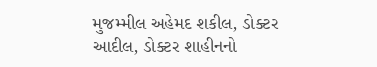મુજમ્મીલ અહેમદ શકીલ, ડોક્ટર આદીલ, ડોક્ટર શાહીનનો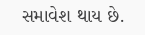સમાવેશ થાય છે.